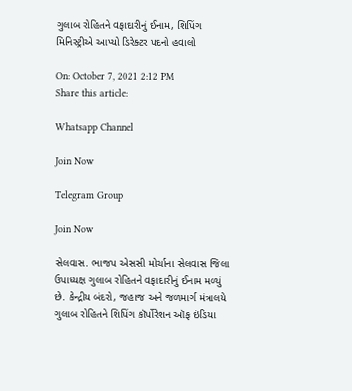ગુલાબ રોહિતને વફાદારીનું ઈનામ, શિપિંગ મિનિસ્ટ્રીએ આપ્યો ડિરેક્ટર પદનો હવાલો

On: October 7, 2021 2:12 PM
Share this article:

Whatsapp Channel

Join Now

Telegram Group

Join Now

સેલવાસ. ભાજપ એસસી મોર્ચાના સેલવાસ જિલા ઉપાધ્યક્ષ ગુલાબ રોહિતને વફાદારીનું ઈનામ મળ્યું છે. કેન્દ્રીય બંદરો, જહાજ અને જળમાર્ગ મંત્રાલયે ગુલાબ રોહિતને શિપિંગ કૉર્પોરેશન ઑફ ઇંડિયા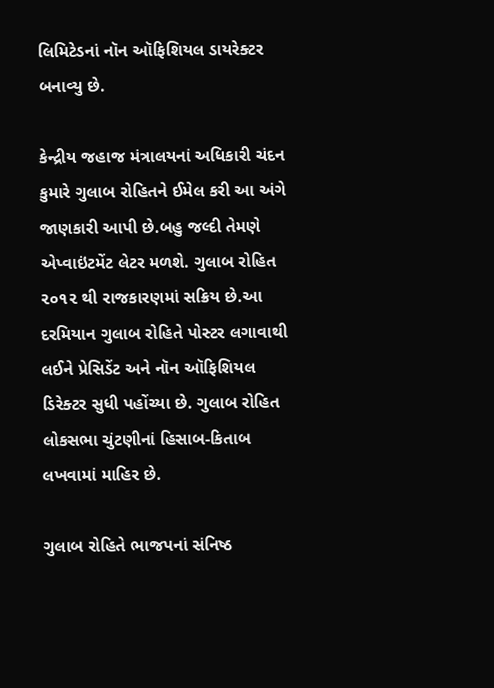લિમિટેડનાં નૉન ઑફિશિયલ ડાયરેક્ટર બનાવ્યુ છે.

કેન્દ્રીય જહાજ મંત્રાલયનાં અધિકારી ચંદન કુમારે ગુલાબ રોહિતને ઈમેલ કરી આ અંગે જાણકારી આપી છે.બહુ જલ્દી તેમણે એપ્વાઇંટમેંટ લેટર મળશે. ગુલાબ રોહિત ૨૦૧૨ થી રાજકારણમાં સક્રિય છે.આ દરમિયાન ગુલાબ રોહિતે પોસ્ટર લગાવાથી લઈને પ્રેસિડેંટ અને નૉન ઑફિશિયલ ડિરેક્ટર સુધી પહોંચ્યા છે. ગુલાબ રોહિત લોકસભા ચુંટણીનાં હિસાબ-કિતાબ લખવામાં માહિર છે.

ગુલાબ રોહિતે ભાજપનાં સંનિષ્ઠ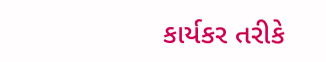કાર્યકર તરીકે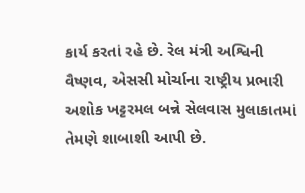કાર્ય કરતાં રહે છે. રેલ મંત્રી અશ્વિની વૈષ્ણવ, એસસી મોર્ચાના રાષ્ટ્રીય પ્રભારી અશોક ખટ્ટરમલ બન્ને સેલવાસ મુલાકાતમાં તેમણે શાબાશી આપી છે.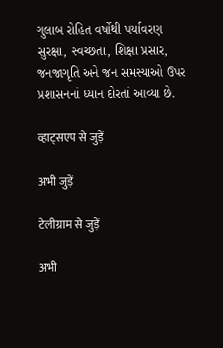ગુલાબ રોહિત વર્ષોથી પર્યાવરણ સુરક્ષા, સ્વચ્છતા, શિક્ષા પ્રસાર, જનજાગૃતિ અને જન સમસ્યાઓ ઉપર પ્રશાસનનાં ધ્યાન દોરતાં આવ્યા છે.

व्हाट्सएप से जुड़ें

अभी जुड़ें

टेलीग्राम से जुड़ें

अभी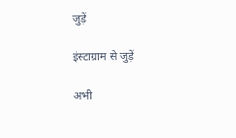जुड़ें

इंस्टाग्राम से जुड़ें

अभी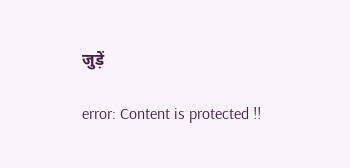जुड़ें

error: Content is protected !!